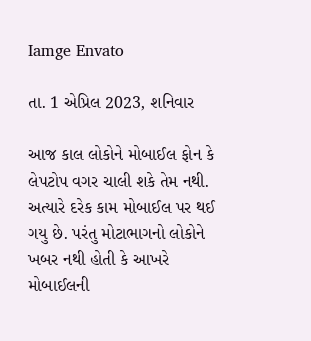Iamge Envato

તા. 1 એપ્રિલ 2023, શનિવાર

આજ કાલ લોકોને મોબાઈલ ફોન કે લેપટોપ વગર ચાલી શકે તેમ નથી. અત્યારે દરેક કામ મોબાઈલ પર થઈ ગયુ છે. પરંતુ મોટાભાગનો લોકોને ખબર નથી હોતી કે આખરે મોબાઈલની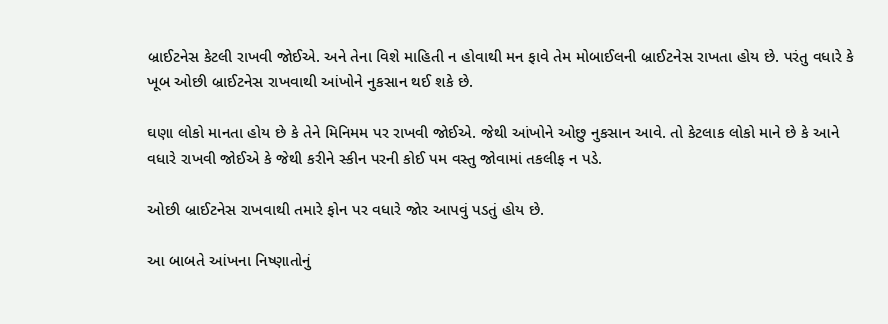બ્રાઈટનેસ કેટલી રાખવી જોઈએ. અને તેના વિશે માહિતી ન હોવાથી મન ફાવે તેમ મોબાઈલની બ્રાઈટનેસ રાખતા હોય છે. પરંતુ વધારે કે ખૂબ ઓછી બ્રાઈટનેસ રાખવાથી આંખોને નુકસાન થઈ શકે છે.

ઘણા લોકો માનતા હોય છે કે તેને મિનિમમ પર રાખવી જોઈએ. જેથી આંખોને ઓછુ નુકસાન આવે. તો કેટલાક લોકો માને છે કે આને વધારે રાખવી જોઈએ કે જેથી કરીને સ્કીન પરની કોઈ પમ વસ્તુ જોવામાં તકલીફ ન પડે.

ઓછી બ્રાઈટનેસ રાખવાથી તમારે ફોન પર વધારે જોર આપવું પડતું હોય છે.

આ બાબતે આંખના નિષ્ણાતોનું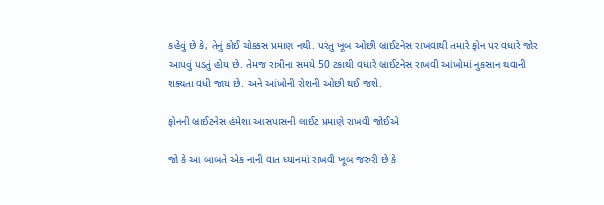કહેવું છે કે, તેનું કોઈ ચોક્કસ પ્રમાણ નથી. પરંતુ ખૂબ ઓછી બ્રાઈટનેસ રાખવાથી તમારે ફોન પર વધારે જોર આપવું પડતું હોય છે. તેમજ રાત્રીના સમયે 50 ટકાથી વધારે બ્રાઈટનેસ રાખવી આંખોમાં નુકસાન થવાની શક્યતા વધી જાય છે. અને આંખોની રોશની ઓછી થઈ જશે.

ફોનની બ્રાઈટનેસ હંમેશા આસપાસની લાઈટ પ્રમાણે રાખવી જોઈએ

જો કે આ બાબતે એક નાની વાત ધ્યાનમાં રાખવી ખૂબ જરુરી છે કે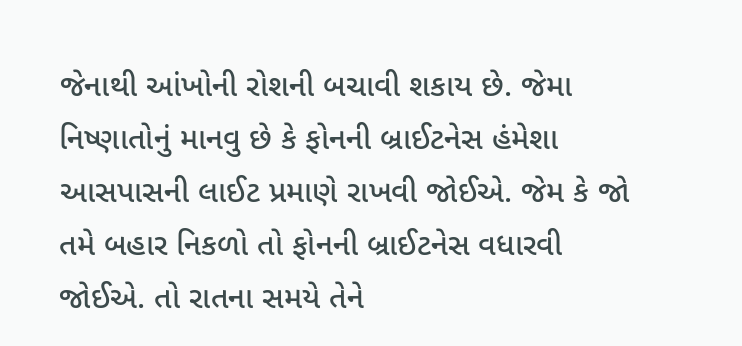જેનાથી આંખોની રોશની બચાવી શકાય છે. જેમા નિષ્ણાતોનું માનવુ છે કે ફોનની બ્રાઈટનેસ હંમેશા આસપાસની લાઈટ પ્રમાણે રાખવી જોઈએ. જેમ કે જો તમે બહાર નિકળો તો ફોનની બ્રાઈટનેસ વધારવી જોઈએ. તો રાતના સમયે તેને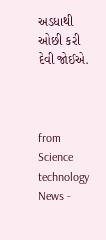અડધાથી ઓછી કરી દેવી જોઈએ.



from Science technology News -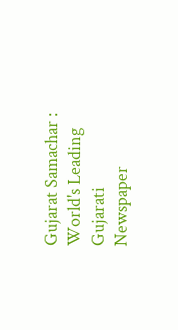Gujarat Samachar : World's Leading Gujarati Newspaper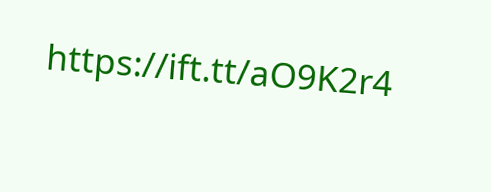https://ift.tt/aO9K2r4